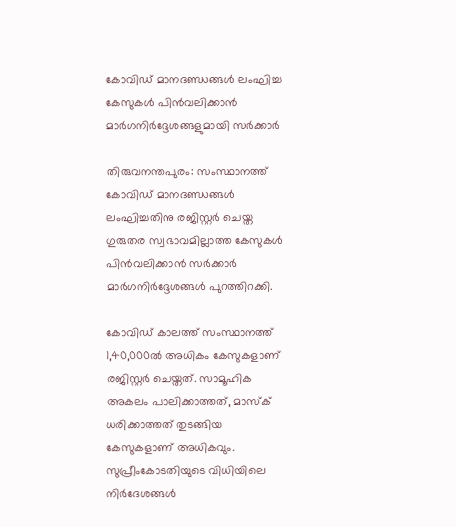കോവിഡ് മാനദണ്ഡങ്ങള്‍ ലംഘിച്ച കേസുകള്‍ പിന്‍വലിക്കാന്‍ മാര്‍ഗനിര്‍ദ്ദേശങ്ങളുമായി സര്‍ക്കാര്‍

തിരുവനന്തപുരം: സംസ്ഥാനത്ത് കോവിഡ് മാനദണ്ഡങ്ങള്‍ ലംഘിച്ചതിനു രജിസ്റ്റര്‍ ചെയ്ത ഗുരുതര സ്വഭാവമില്ലാത്ത കേസുകള്‍ പിന്‍വലിക്കാന്‍ സര്‍ക്കാര്‍ മാര്‍ഗനിര്‍ദ്ദേശങ്ങള്‍ പുറത്തിറക്കി.

കോവിഡ് കാലത്ത് സംസ്ഥാനത്ത് 1,40,000ല്‍ അധികം കേസുകളാണ് രജിസ്റ്റര്‍ ചെയ്തത്. സാമൂഹിക അകലം പാലിക്കാത്തത്, മാസ്‌ക് ധരിക്കാത്തത് തുടങ്ങിയ കേസുകളാണ് അധികവും. സുപ്രീംകോടതിയുടെ വിധിയിലെ നിര്‍ദേശങ്ങള്‍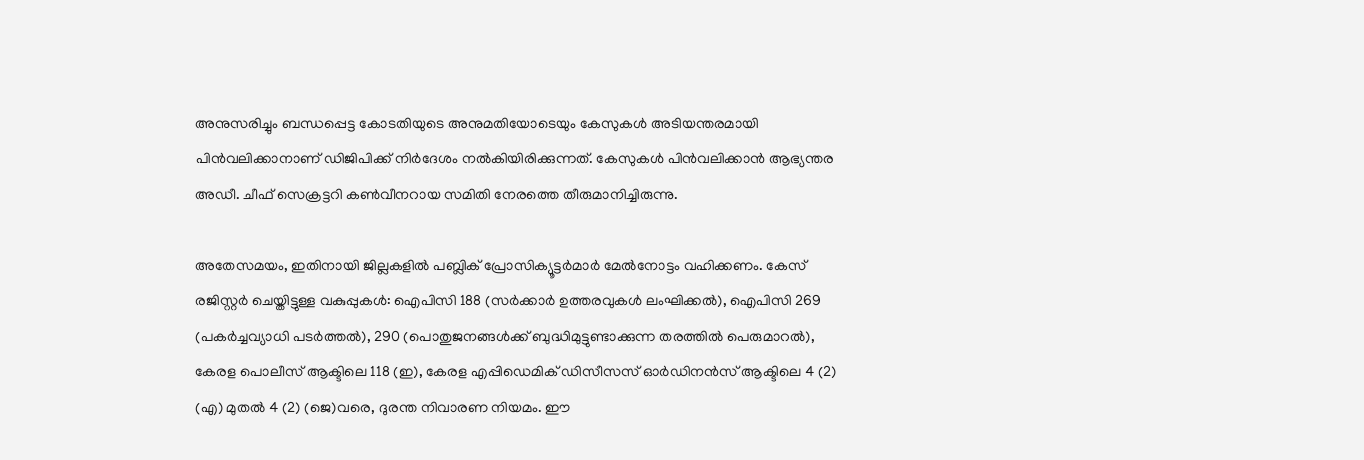അനുസരിച്ചും ബന്ധപ്പെട്ട കോടതിയുടെ അനുമതിയോടെയും കേസുകള്‍ അടിയന്തരമായി പിന്‍വലിക്കാനാണ് ഡിജിപിക്ക് നിര്‍ദേശം നല്‍കിയിരിക്കുന്നത്. കേസുകള്‍ പിന്‍വലിക്കാന്‍ ആഭ്യന്തര അഡീ. ചീഫ് സെക്രട്ടറി കണ്‍വീനറായ സമിതി നേരത്തെ തീരുമാനിച്ചിരുന്നു.

അതേസമയം, ഇതിനായി ജില്ലകളില്‍ പബ്ലിക് പ്രോസിക്യൂട്ടര്‍മാര്‍ മേല്‍നോട്ടം വഹിക്കണം. കേസ് രജിസ്റ്റര്‍ ചെയ്തിട്ടുള്ള വകുപ്പുകള്‍: ഐപിസി 188 (സര്‍ക്കാര്‍ ഉത്തരവുകള്‍ ലംഘിക്കല്‍), ഐപിസി 269 (പകര്‍ച്ചവ്യാധി പടര്‍ത്തല്‍), 290 (പൊതുജനങ്ങള്‍ക്ക് ബുദ്ധിമുട്ടുണ്ടാക്കുന്ന തരത്തില്‍ പെരുമാറല്‍), കേരള പൊലീസ് ആക്ടിലെ 118 (ഇ), കേരള എപ്പിഡെമിക് ഡിസീസസ് ഓര്‍ഡിനന്‍സ് ആക്ടിലെ 4 (2) (എ) മുതല്‍ 4 (2) (ജെ)വരെ, ദുരന്ത നിവാരണ നിയമം. ഈ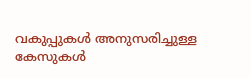വകുപ്പുകള്‍ അനുസരിച്ചുള്ള കേസുകള്‍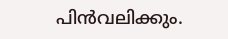പിന്‍വലിക്കും.